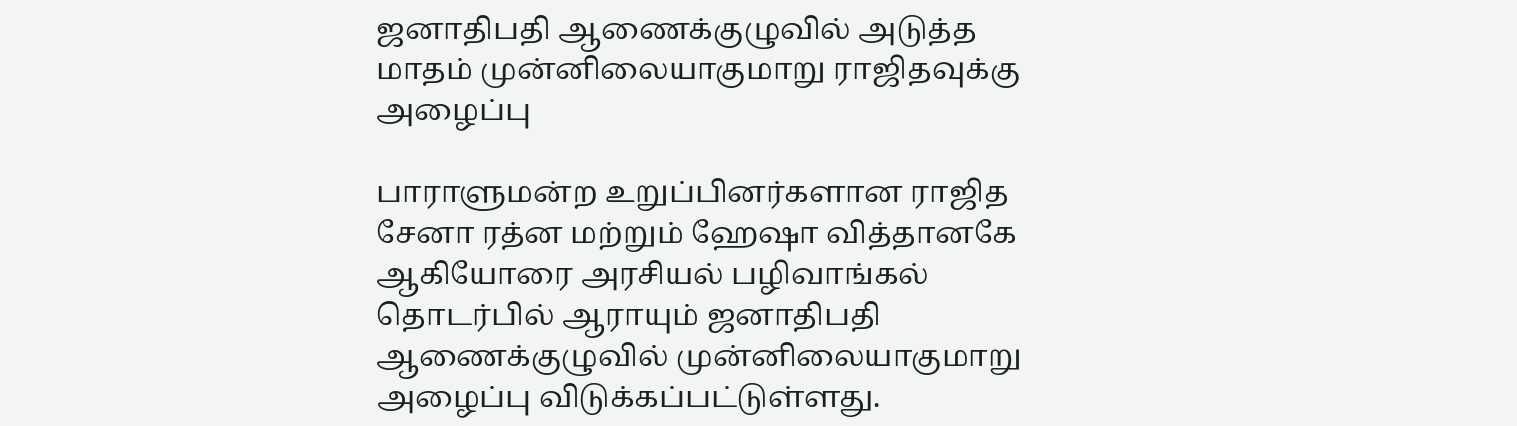ஜனாதிபதி ஆணைக்குழுவில் அடுத்த மாதம் முன்னிலையாகுமாறு ராஜிதவுக்கு அழைப்பு

பாராளுமன்ற உறுப்பினர்களான ராஜித சேனா ரத்ன மற்றும் ஹேஷா வித்தானகே ஆகியோரை அரசியல் பழிவாங்கல் தொடர்பில் ஆராயும் ஜனாதிபதி ஆணைக்குழுவில் முன்னிலையாகுமாறு அழைப்பு விடுக்கப்பட்டுள்ளது.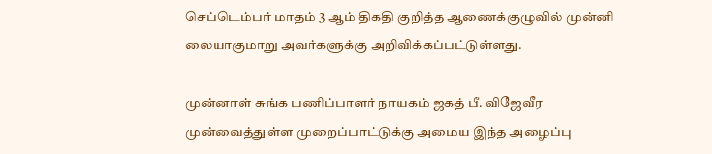செப்டெம்பர் மாதம் 3 ஆம் திகதி குறித்த ஆணைக்குழுவில் முன்னி லையாகுமாறு அவர்களுக்கு அறிவிக்கப்பட்டுள்ளது.

முன்னாள் சுங்க பணிப்பாளர் நாயகம் ஜகத் பீ. விஜேவீர முன்வைத்துள்ள முறைப்பாட்டுக்கு அமைய இந்த அழைப்பு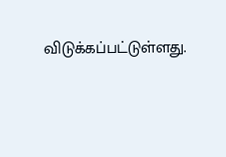விடுக்கப்பட்டுள்ளது.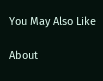You May Also Like

About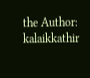the Author: kalaikkathir